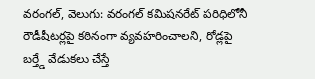వరంగల్, వెలుగు: వరంగల్ కమిషనరేట్ పరిధిలోనీ రౌడీషీటర్లపై కఠినంగా వ్యవహరించాలని, రోడ్లపై బర్త్డే వేడుకలు చేస్తే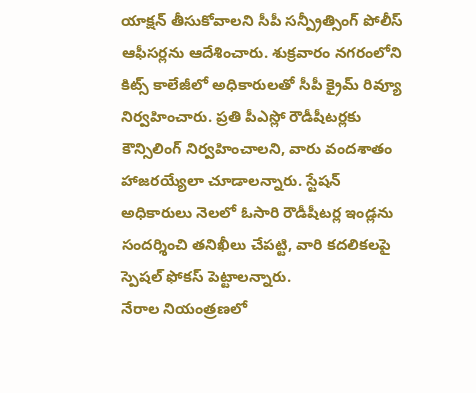యాక్షన్ తీసుకోవాలని సీపీ సన్ప్రీత్సింగ్ పోలీస్ ఆఫీసర్లను ఆదేశించారు. శుక్రవారం నగరంలోని కిట్స్ కాలేజీలో అధికారులతో సీపీ క్రైమ్ రివ్యూ నిర్వహించారు. ప్రతి పీఎస్లో రౌడీషీటర్లకు కౌన్సిలింగ్ నిర్వహించాలని, వారు వందశాతం హాజరయ్యేలా చూడాలన్నారు. స్టేషన్ అధికారులు నెలలో ఓసారి రౌడీషీటర్ల ఇండ్లను సందర్శించి తనిఖీలు చేపట్టి, వారి కదలికలపై స్పెషల్ ఫోకస్ పెట్టాలన్నారు.
నేరాల నియంత్రణలో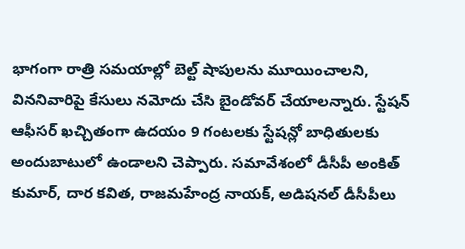భాగంగా రాత్రి సమయాల్లో బెల్ట్ షాపులను మూయించాలని, విననివారిపై కేసులు నమోదు చేసి బైండోవర్ చేయాలన్నారు. స్టేషన్ ఆఫీసర్ ఖచ్చితంగా ఉదయం 9 గంటలకు స్టేషన్లో బాధితులకు అందుబాటులో ఉండాలని చెప్పారు. సమావేశంలో డీసీపీ అంకిత్ కుమార్, దార కవిత, రాజమహేంద్ర నాయక్, అడిషనల్ డీసీపీలు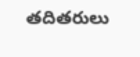తదితరులు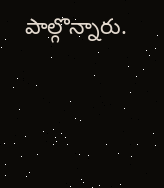పాల్గొన్నారు.